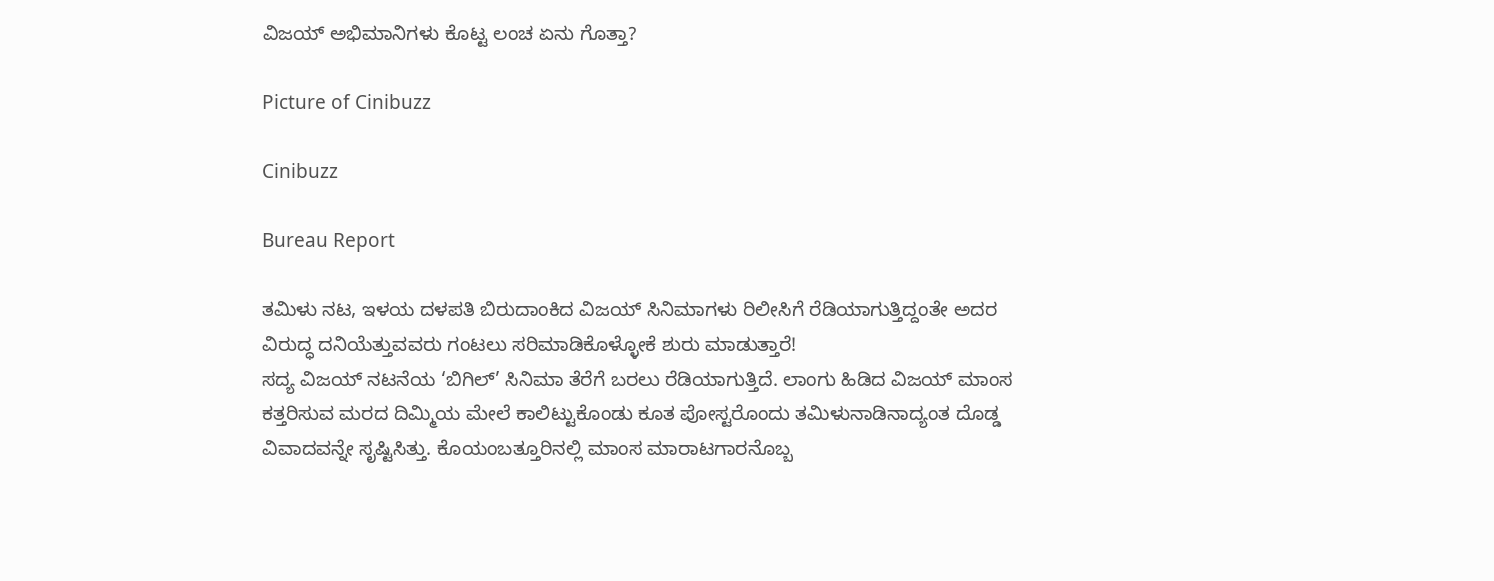ವಿಜಯ್ ಅಭಿಮಾನಿಗಳು ಕೊಟ್ಟ ಲಂಚ ಏನು ಗೊತ್ತಾ?

Picture of Cinibuzz

Cinibuzz

Bureau Report

ತಮಿಳು ನಟ, ಇಳಯ ದಳಪತಿ ಬಿರುದಾಂಕಿದ ವಿಜಯ್ ಸಿನಿಮಾಗಳು ರಿಲೀಸಿಗೆ ರೆಡಿಯಾಗುತ್ತಿದ್ದಂತೇ ಅದರ ವಿರುದ್ಧ ದನಿಯೆತ್ತುವವರು ಗಂಟಲು ಸರಿಮಾಡಿಕೊಳ್ಳೋಕೆ ಶುರು ಮಾಡುತ್ತಾರೆ!
ಸದ್ಯ ವಿಜಯ್ ನಟನೆಯ ‘ಬಿಗಿಲ್’ ಸಿನಿಮಾ ತೆರೆಗೆ ಬರಲು ರೆಡಿಯಾಗುತ್ತಿದೆ. ಲಾಂಗು ಹಿಡಿದ ವಿಜಯ್ ಮಾಂಸ ಕತ್ತರಿಸುವ ಮರದ ದಿಮ್ಮಿಯ ಮೇಲೆ ಕಾಲಿಟ್ಟುಕೊಂಡು ಕೂತ ಪೋಸ್ಟರೊಂದು ತಮಿಳುನಾಡಿನಾದ್ಯಂತ ದೊಡ್ಡ ವಿವಾದವನ್ನೇ ಸೃಷ್ಟಿಸಿತ್ತು. ಕೊಯಂಬತ್ತೂರಿನಲ್ಲಿ ಮಾಂಸ ಮಾರಾಟಗಾರನೊಬ್ಬ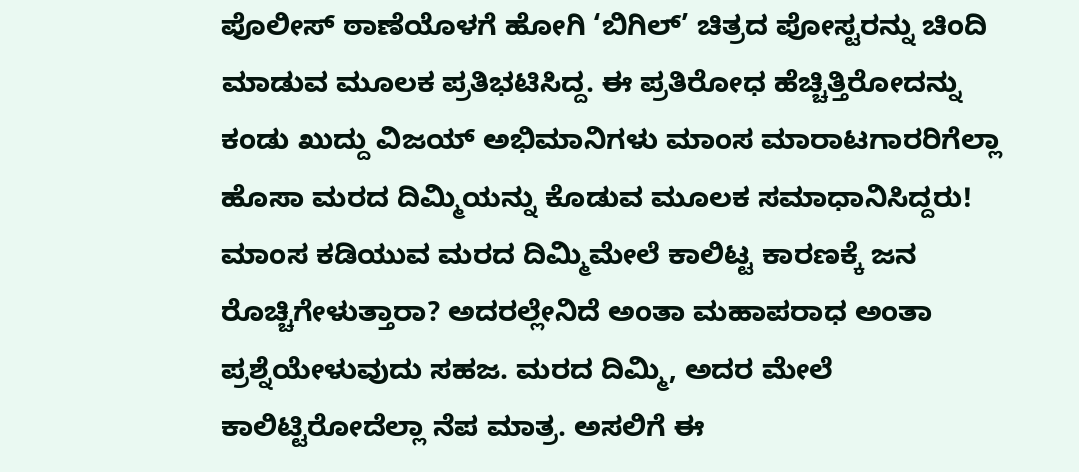ಪೊಲೀಸ್ ಠಾಣೆಯೊಳಗೆ ಹೋಗಿ ‘ಬಿಗಿಲ್’ ಚಿತ್ರದ ಪೋಸ್ಟರನ್ನು ಚಿಂದಿ ಮಾಡುವ ಮೂಲಕ ಪ್ರತಿಭಟಿಸಿದ್ದ. ಈ ಪ್ರತಿರೋಧ ಹೆಚ್ಚಿತ್ತಿರೋದನ್ನು ಕಂಡು ಖುದ್ದು ವಿಜಯ್ ಅಭಿಮಾನಿಗಳು ಮಾಂಸ ಮಾರಾಟಗಾರರಿಗೆಲ್ಲಾ ಹೊಸಾ ಮರದ ದಿಮ್ಮಿಯನ್ನು ಕೊಡುವ ಮೂಲಕ ಸಮಾಧಾನಿಸಿದ್ದರು!
ಮಾಂಸ ಕಡಿಯುವ ಮರದ ದಿಮ್ಮಿಮೇಲೆ ಕಾಲಿಟ್ಟ ಕಾರಣಕ್ಕೆ ಜನ ರೊಚ್ಚಿಗೇಳುತ್ತಾರಾ? ಅದರಲ್ಲೇನಿದೆ ಅಂತಾ ಮಹಾಪರಾಧ ಅಂತಾ ಪ್ರಶ್ನೆಯೇಳುವುದು ಸಹಜ. ಮರದ ದಿಮ್ಮಿ, ಅದರ ಮೇಲೆ ಕಾಲಿಟ್ಟಿರೋದೆಲ್ಲಾ ನೆಪ ಮಾತ್ರ. ಅಸಲಿಗೆ ಈ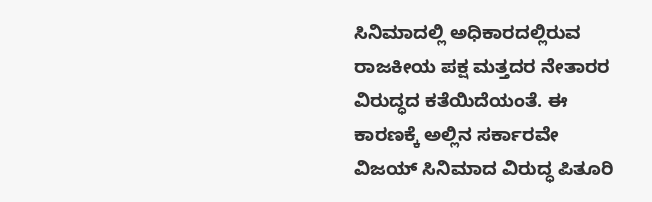ಸಿನಿಮಾದಲ್ಲಿ ಅಧಿಕಾರದಲ್ಲಿರುವ ರಾಜಕೀಯ ಪಕ್ಷ ಮತ್ತದರ ನೇತಾರರ ವಿರುದ್ಧದ ಕತೆಯಿದೆಯಂತೆ. ಈ ಕಾರಣಕ್ಕೆ ಅಲ್ಲಿನ ಸರ್ಕಾರವೇ ವಿಜಯ್ ಸಿನಿಮಾದ ವಿರುದ್ಧ ಪಿತೂರಿ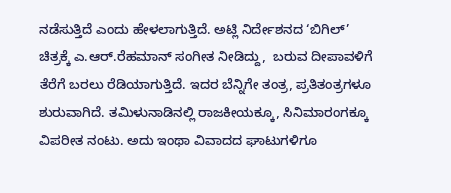ನಡೆಸುತ್ತಿದೆ ಎಂದು ಹೇಳಲಾಗುತ್ತಿದೆ. ಅಟ್ಲಿ ನಿರ್ದೇಶನದ ‘ಬಿಗಿಲ್’ ಚಿತ್ರಕ್ಕೆ ಎ.ಆರ್.ರೆಹಮಾನ್ ಸಂಗೀತ ನೀಡಿದ್ದು,  ಬರುವ ದೀಪಾವಳಿಗೆ ತೆರೆಗೆ ಬರಲು ರೆಡಿಯಾಗುತ್ತಿದೆ. ಇದರ ಬೆನ್ನಿಗೇ ತಂತ್ರ, ಪ್ರತಿತಂತ್ರಗಳೂ ಶುರುವಾಗಿದೆ. ತಮಿಳುನಾಡಿನಲ್ಲಿ ರಾಜಕೀಯಕ್ಕೂ, ಸಿನಿಮಾರಂಗಕ್ಕೂ ವಿಪರೀತ ನಂಟು. ಅದು ಇಂಥಾ ವಿವಾದದ ಘಾಟುಗಳಿಗೂ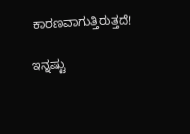ಕಾರಣವಾಗುತ್ತಿರುತ್ತದೆ!

ಇನ್ನಷ್ಟು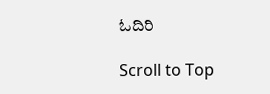ಓದಿರಿ

Scroll to Top